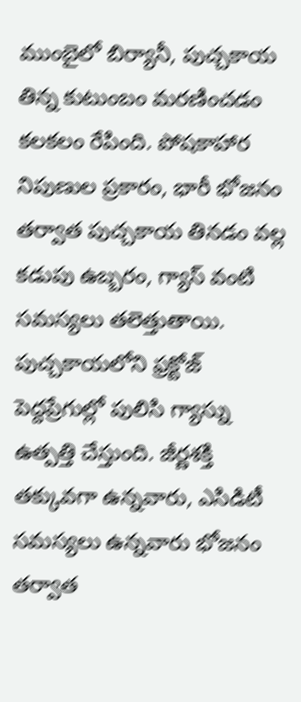ముంబైలో బిర్యానీ, పుచ్చకాయ తిన్న కుటుంబం మరణించడం కలకలం రేపింది. పోషకాహార నిపుణుల ప్రకారం, భారీ భోజనం తర్వాత పుచ్చకాయ తినడం వల్ల కడుపు ఉబ్బరం, గ్యాస్ వంటి సమస్యలు తలెత్తుతాయి. పుచ్చకాయలోని ఫ్రక్టోజ్ పెద్దప్రేగుల్లో పులిసి గ్యాస్ను ఉత్పత్తి చేస్తుంది. జీర్ణశక్తి తక్కువగా ఉన్నవారు, ఎసిడిటీ సమస్యలు ఉన్నవారు భోజనం తర్వాత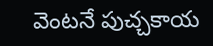వెంటనే పుచ్చకాయ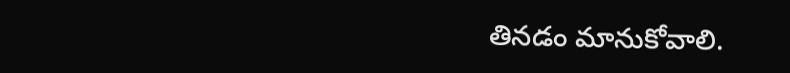తినడం మానుకోవాలి.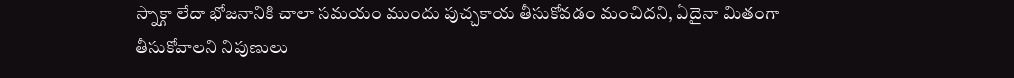స్నాక్గా లేదా భోజనానికి చాలా సమయం ముందు పుచ్చకాయ తీసుకోవడం మంచిదని, ఏదైనా మితంగా తీసుకోవాలని నిపుణులు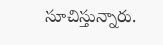సూచిస్తున్నారు.